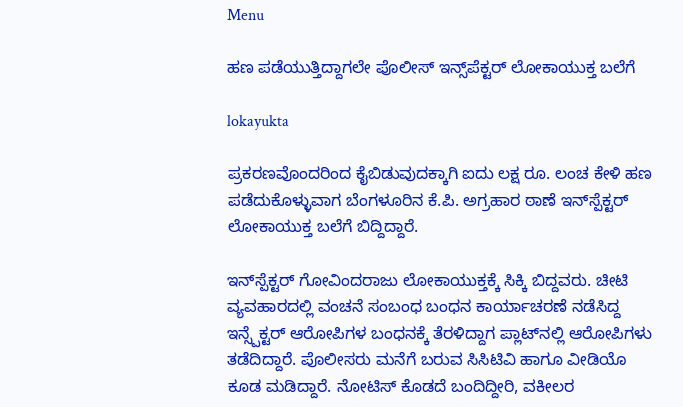Menu

ಹಣ ಪಡೆಯುತ್ತಿದ್ದಾಗಲೇ ಪೊಲೀಸ್‌ ಇನ್ಸ್‌ಪೆಕ್ಟರ್‌ ಲೋಕಾಯುಕ್ತ ಬಲೆಗೆ

lokayukta

ಪ್ರಕರಣವೊಂದರಿಂದ ಕೈಬಿಡುವುದಕ್ಕಾಗಿ ಐದು ಲಕ್ಷ ರೂ. ಲಂಚ ಕೇಳಿ ಹಣ ಪಡೆದುಕೊಳ್ಳುವಾಗ ಬೆಂಗಳೂರಿನ ಕೆ.ಪಿ. ಅಗ್ರಹಾರ ಠಾಣೆ ಇನ್‌ಸ್ಪೆಕ್ಟರ್‌ ಲೋಕಾಯುಕ್ತ ಬಲೆಗೆ ಬಿದ್ದಿದ್ದಾರೆ.

ಇನ್‌ಸ್ಪೆಕ್ಟರ್ ಗೋವಿಂದರಾಜು ಲೋಕಾಯುಕ್ತಕ್ಕೆ ಸಿಕ್ಕಿ ಬಿದ್ದವರು. ಚೀಟಿ ವ್ಯವಹಾರದಲ್ಲಿ ವಂಚನೆ ಸಂಬಂಧ ಬಂಧನ ಕಾರ್ಯಾಚರಣೆ ನಡೆಸಿದ್ದ ಇನ್ಸ್ಪೆಕ್ಟರ್‌ ಆರೋಪಿಗಳ ಬಂಧನಕ್ಕೆ ತೆರಳಿದ್ದಾಗ ಪ್ಲಾಟ್‌ನಲ್ಲಿ ಆರೋಪಿಗಳು ತಡೆದಿದ್ದಾರೆ. ಪೊಲೀಸರು ಮನೆಗೆ ಬರುವ ಸಿಸಿಟಿವಿ ಹಾಗೂ ವೀಡಿಯೊ ಕೂಡ ಮಡಿದ್ದಾರೆ. ನೋಟಿಸ್‌ ಕೊಡದೆ ಬಂದಿದ್ದೀರಿ, ವಕೀಲರ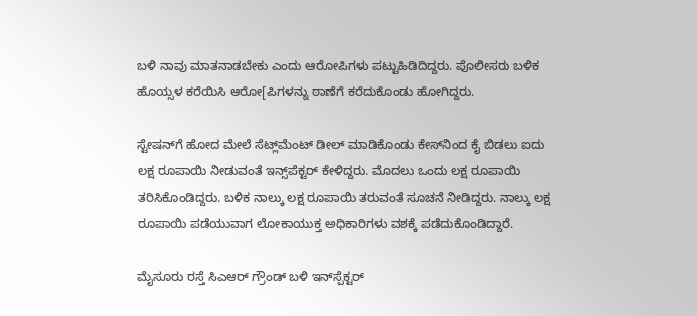ಬಳಿ ನಾವು ಮಾತನಾಡಬೇಕು ಎಂದು ಆರೋಪಿಗಳು ಪಟ್ಟುಹಿಡಿದಿದ್ದರು. ಪೊಲೀಸರು ಬಳಿಕ ಹೊಯ್ಸಳ ಕರೆಯಿಸಿ ಆರೋ[ಪಿಗಳನ್ನು ಠಾಣೆಗೆ ಕರೆದುಕೊಂಡು ಹೋಗಿದ್ದರು.

ಸ್ಟೇಷನ್‌ಗೆ ಹೋದ ಮೇಲೆ ಸೆಟ್ಲ್‌ಮೆಂಟ್‌ ಡೀಲ್‌ ಮಾಡಿಕೊಂಡು ಕೇಸ್‌ನಿಂದ ಕೈ ಬಿಡಲು ಐದು ಲಕ್ಷ ರೂಪಾಯಿ ನೀಡುವಂತೆ ಇನ್ಸ್‌ಪೆಕ್ಟರ್‌ ಕೇಳಿದ್ದರು. ಮೊದಲು ಒಂದು ಲಕ್ಷ ರೂಪಾಯಿ ತರಿಸಿಕೊಂಡಿದ್ದರು. ಬಳಿಕ ನಾಲ್ಕು ಲಕ್ಷ ರೂಪಾಯಿ ತರುವಂತೆ ಸೂಚನೆ ನೀಡಿದ್ದರು. ನಾಲ್ಕು ಲಕ್ಷ ರೂಪಾಯಿ ಪಡೆಯುವಾಗ ಲೋಕಾಯುಕ್ತ ಅಧಿಕಾರಿಗಳು ವಶಕ್ಕೆ ಪಡೆದುಕೊಂಡಿದ್ದಾರೆ.

ಮೈಸೂರು ರಸ್ತೆ ಸಿಎಆರ್ ಗ್ರೌಂಡ್ ಬಳಿ ಇನ್‌ಸ್ಪೆಕ್ಟರ್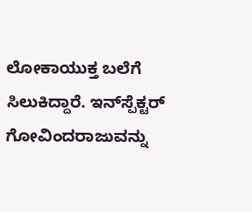ಲೋಕಾಯುಕ್ತ ಬಲೆಗೆ ಸಿಲುಕಿದ್ದಾರೆ. ಇನ್‌ಸ್ಪೆಕ್ಟರ್ ಗೋವಿಂದರಾಜುವನ್ನು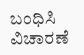ಬಂಧಿಸಿ ವಿಚಾರಣೆ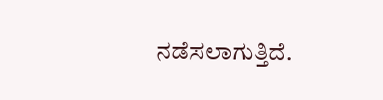ನಡೆಸಲಾಗುತ್ತಿದೆ.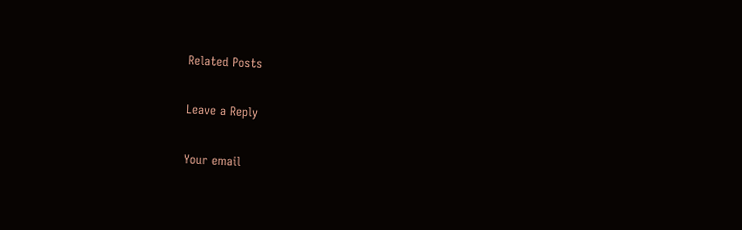Related Posts

Leave a Reply

Your email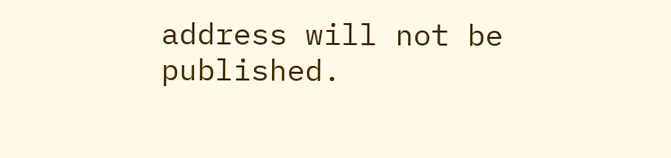address will not be published.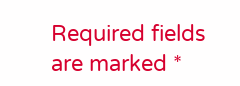Required fields are marked *